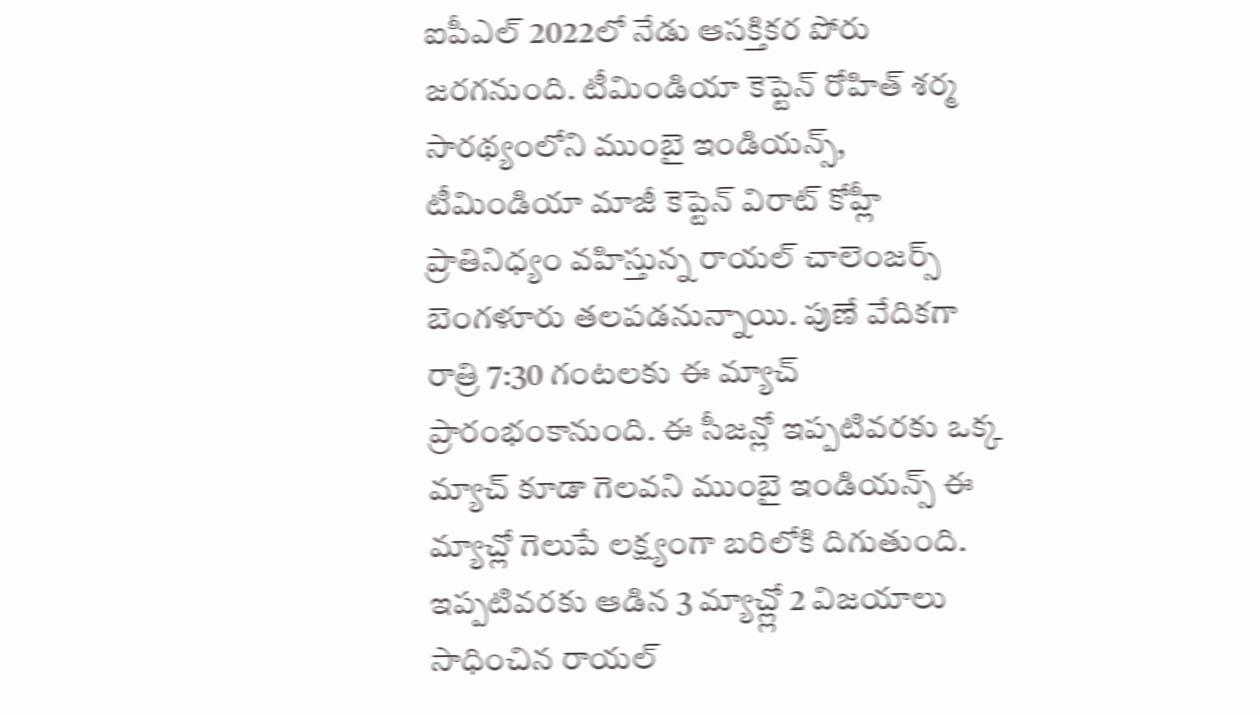ఐపీఎల్ 2022లో నేడు ఆసక్తికర పోరు జరగనుంది. టీమిండియా కెప్టెన్ రోహిత్ శర్మ సారథ్యంలోని ముంబై ఇండియన్స్, టీమిండియా మాజీ కెప్టెన్ విరాట్ కోహ్లీ ప్రాతినిధ్యం వహిస్తున్న రాయల్ చాలెంజర్స్ బెంగళూరు తలపడనున్నాయి. పుణే వేదికగా రాత్రి 7:30 గంటలకు ఈ మ్యాచ్ ప్రారంభంకానుంది. ఈ సీజన్లో ఇప్పటివరకు ఒక్క మ్యాచ్ కూడా గెలవని ముంబై ఇండియన్స్ ఈ మ్యాచ్లో గెలుపే లక్ష్యంగా బరిలోకి దిగుతుంది. ఇప్పటివరకు ఆడిన 3 మ్యాచ్ల్లో 2 విజయాలు సాధించిన రాయల్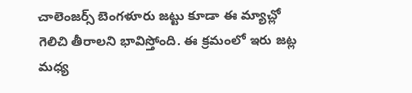చాలెంజర్స్ బెంగళూరు జట్టు కూడా ఈ మ్యాచ్లో గెలిచి తీరాలని భావిస్తోంది. ఈ క్రమంలో ఇరు జట్ల మధ్య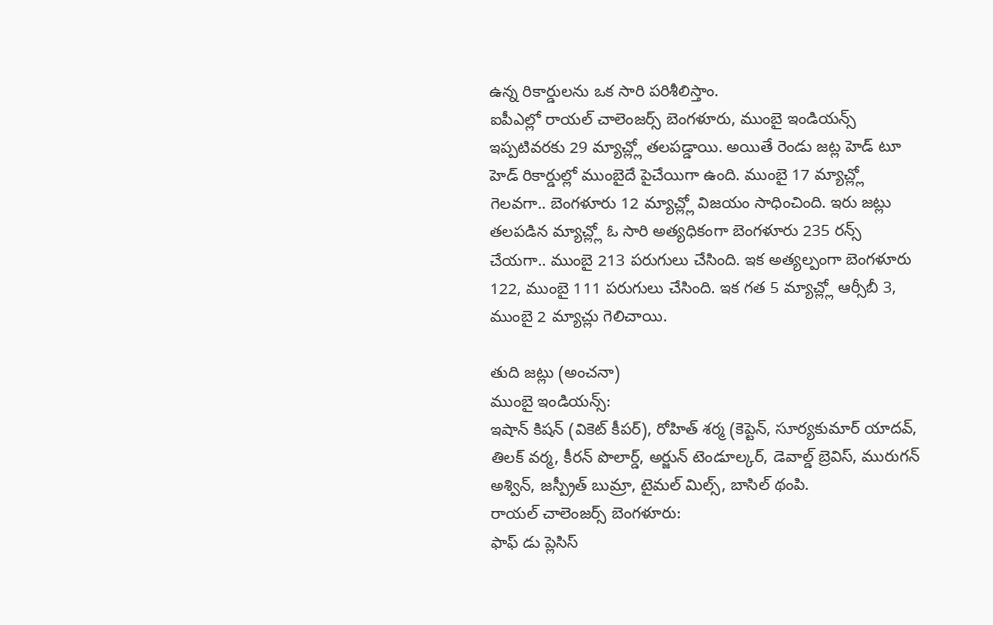ఉన్న రికార్డులను ఒక సారి పరిశీలిస్తాం.
ఐపీఎల్లో రాయల్ చాలెంజర్స్ బెంగళూరు, ముంబై ఇండియన్స్ ఇప్పటివరకు 29 మ్యాచ్ల్లో తలపడ్డాయి. అయితే రెండు జట్ల హెడ్ టూ హెడ్ రికార్డుల్లో ముంబైదే పైచేయిగా ఉంది. ముంబై 17 మ్యాచ్ల్లో గెలవగా.. బెంగళూరు 12 మ్యాచ్ల్లో విజయం సాధించింది. ఇరు జట్లు తలపడిన మ్యాచ్ల్లో ఓ సారి అత్యధికంగా బెంగళూరు 235 రన్స్ చేయగా.. ముంబై 213 పరుగులు చేసింది. ఇక అత్యల్పంగా బెంగళూరు 122, ముంబై 111 పరుగులు చేసింది. ఇక గత 5 మ్యాచ్ల్లో ఆర్సీబీ 3, ముంబై 2 మ్యాచ్లు గెలిచాయి.

తుది జట్లు (అంచనా)
ముంబై ఇండియన్స్:
ఇషాన్ కిషన్ (వికెట్ కీపర్), రోహిత్ శర్మ (కెప్టెన్, సూర్యకుమార్ యాదవ్, తిలక్ వర్మ, కీరన్ పొలార్డ్, అర్జున్ టెండూల్కర్, డెవాల్డ్ బ్రెవిస్, మురుగన్ అశ్విన్, జస్ప్రీత్ బుమ్రా, టైమల్ మిల్స్, బాసిల్ థంపి.
రాయల్ చాలెంజర్స్ బెంగళూరు:
ఫాఫ్ డు ప్లెసిస్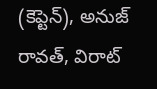(కెప్టెన్), అనుజ్ రావత్, విరాట్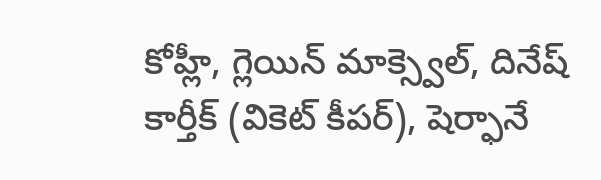కోహ్లీ, గ్లెయిన్ మాక్స్వెల్, దినేష్ కార్తీక్ (వికెట్ కీపర్), షెర్ఫానే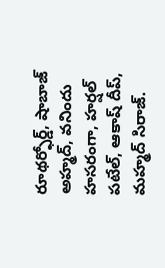రూథర్ఫోర్డ్, షాబాజ్ అహ్మద్, వనిందు హసరంగా, హర్షల్ పటేల్, ఆకాష్ దీప్, మహ్మద్ సిరాజ్.